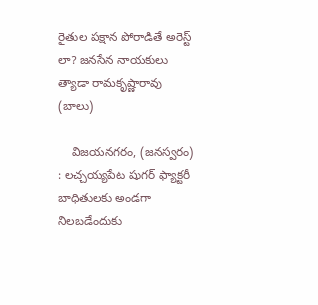రైతుల పక్షాన పోరాడితే అరెస్ట్ లా? జనసేన నాయకులు త్యాడా రామకృష్ణారావు (బాలు)

    విజయనగరం, (జనస్వరం) : లచ్చయ్యపేట షుగర్‌ ఫ్యాక్టరీ బాధితులకు అండగా నిలబడేందుకు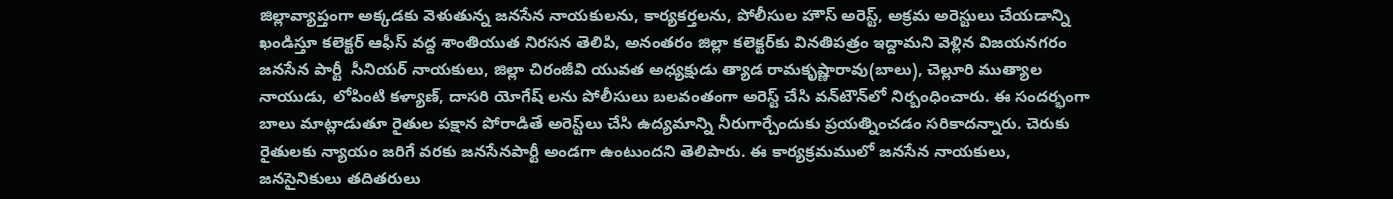జిల్లావ్యాప్తంగా అక్కడకు వెళుతున్న జనసేన నాయకులను, కార్యకర్తలను, పోలీసుల హౌస్‌ అరెస్ట్‌, అక్రమ అరెస్టులు చేయడాన్ని ఖండిస్తూ కలెక్టర్‌ ఆఫీస్‌ వద్ద శాంతియుత నిరసన తెలిపి, అనంతరం జిల్లా కలెక్టర్‌కు వినతిపత్రం ఇద్దామని వెళ్లిన విజయనగరం జనసేన పార్టీ  సీనియర్ నాయకులు, జిల్లా చిరంజీవి యువత అధ్యక్షుడు త్యాడ రామకృష్ణారావు(బాలు), చెల్లూరి ముత్యాల నాయుడు, లోపింటి కళ్యాణ్‌, దాసరి యోగేష్‌ లను పోలీసులు బలవంతంగా అరెస్ట్‌ చేసి వన్‌టౌన్‌లో నిర్బంధించారు. ఈ సందర్భంగా బాలు మాట్లాడుతూ రైతుల పక్షాన పోరాడితే అరెస్ట్‌లు చేసి ఉద్యమాన్ని నీరుగార్చేందుకు ప్రయత్నించడం సరికాదన్నారు. చెరుకు రైతులకు న్యాయం జరిగే వరకు జనసేనపార్టీ అండగా ఉంటుందని తెలిపారు. ఈ కార్యక్రమములో జనసేన నాయకులు, జనసైనికులు తదితరులు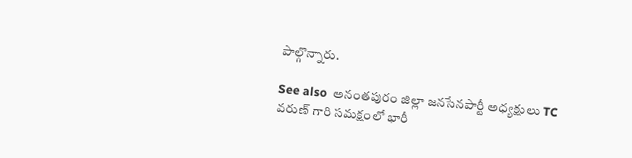పాల్గొన్నారు.

See also  అనంతపురం జిల్లా జనసేనపార్టీ అధ్యక్షులు TC వరుణ్ గారి సమక్షంలో భారీ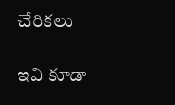చేరికలు

ఇవి కూడా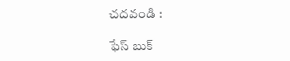చదవండి :

ఫేస్ బుక్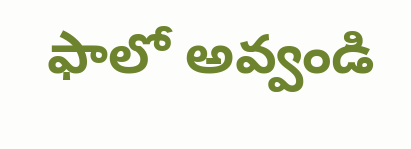ఫాలో అవ్వండి